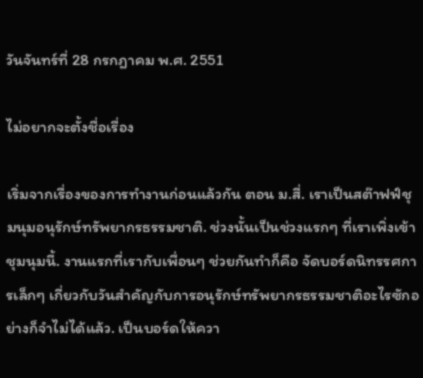วันจันทร์ที่ 28 กรกฎาคม พ.ศ. 2551

ไม่อยากจะตั้งชื่อเรื่อง

เริ่มจากเรื่องของการทำงานก่อนแล้วกัน ตอน ม.สี่. เราเป็นสต๊าฟฟ์ชุมนุมอนุรักษ์ทรัพยากรธรรมชาติ. ช่วงนั้นเป็นช่วงแรกๆ ที่เราเพิ่งเข้าชุมนุมนี้. งานแรกที่เรากับเพื่อนๆ ช่วยกันทำก็คือ จัดบอร์ดนิทรรศการเล็กๆ เกี่ยวกับวันสำคัญกับการอนุรักษ์ทรัพยากรธรรมชาติอะไรซักอย่างก็จำไม่ได้แล้ว. เป็นบอร์ดให้ควา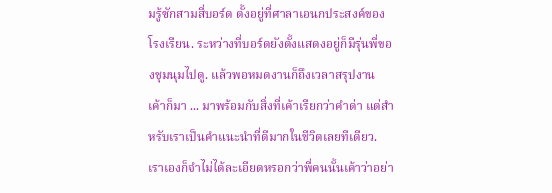มรู้ซักสามสี่บอร์ด ตั้งอยู่ที่ศาลาเอนกประสงค์ของโรงเรียน. ระหว่างที่บอร์ดยังตั้งแสดงอยู่ก็มีรุ่นพี่ของชุมนุมไปดู. แล้วพอหมดงานก็ถึงเวลาสรุปงาน เค้าก็มา ... มาพร้อมกับสิ่งที่เค้าเรียกว่าคำด่า แต่สำหรับเราเป็นคำแนะนำที่ดีมากในชีวิตเลยทีเดียว. เราเองก็จำไม่ได้ละเอียดหรอกว่าพี่คนนั้นเค้าว่าอย่า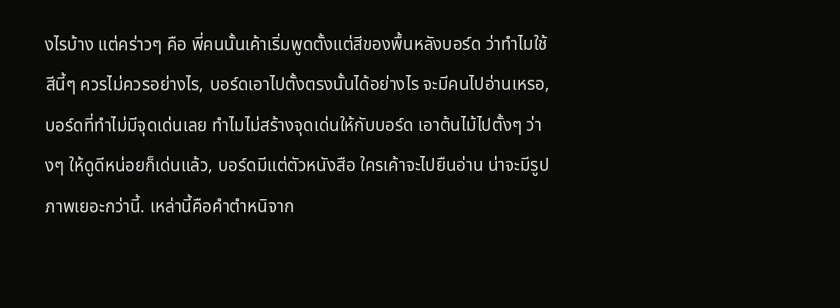งไรบ้าง แต่คร่าวๆ คือ พี่คนนั้นเค้าเริ่มพูดตั้งแต่สีของพื้นหลังบอร์ด ว่าทำไมใช้สีนี้ๆ ควรไม่ควรอย่างไร, บอร์ดเอาไปตั้งตรงนั้นได้อย่างไร จะมีคนไปอ่านเหรอ, บอร์ดที่ทำไม่มีจุดเด่นเลย ทำไมไม่สร้างจุดเด่นให้กับบอร์ด เอาต้นไม้ไปตั้งๆ ว่างๆ ให้ดูดีหน่อยก็เด่นแล้ว, บอร์ดมีแต่ตัวหนังสือ ใครเค้าจะไปยืนอ่าน น่าจะมีรูปภาพเยอะกว่านี้. เหล่านี้คือคำตำหนิจาก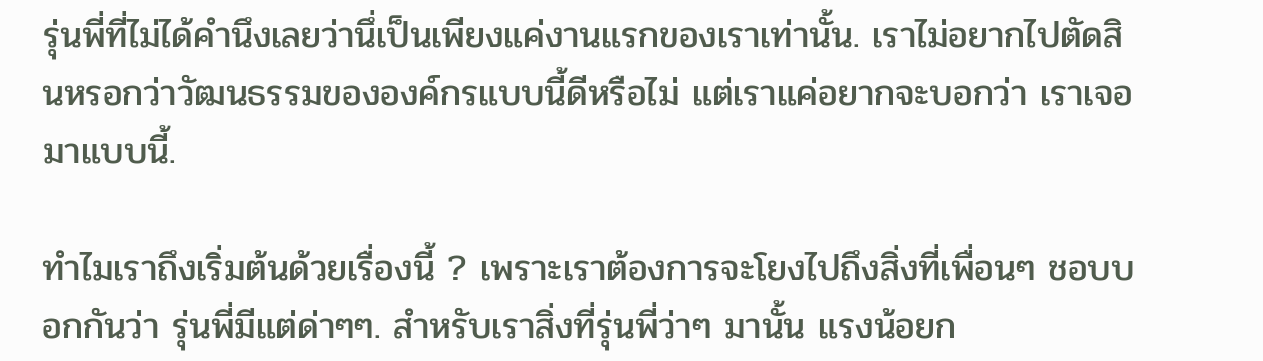รุ่นพี่ที่ไม่ได้คำนึงเลยว่านึ่เป็นเพียงแค่งานแรกของเราเท่านั้น. เราไม่อยากไปตัดสินหรอกว่าวัฒนธรรมขององค์กรแบบนี้ดีหรือไม่ แต่เราแค่อยากจะบอกว่า เราเจอมาแบบนี้.

ทำไมเราถึงเริ่มต้นด้วยเรื่องนี้ ? เพราะเราต้องการจะโยงไปถึงสิ่งที่เพื่อนๆ ชอบบอกกันว่า รุ่นพี่มีแต่ด่าๆๆ. สำหรับเราสิ่งที่รุ่นพี่ว่าๆ มานั้น แรงน้อยก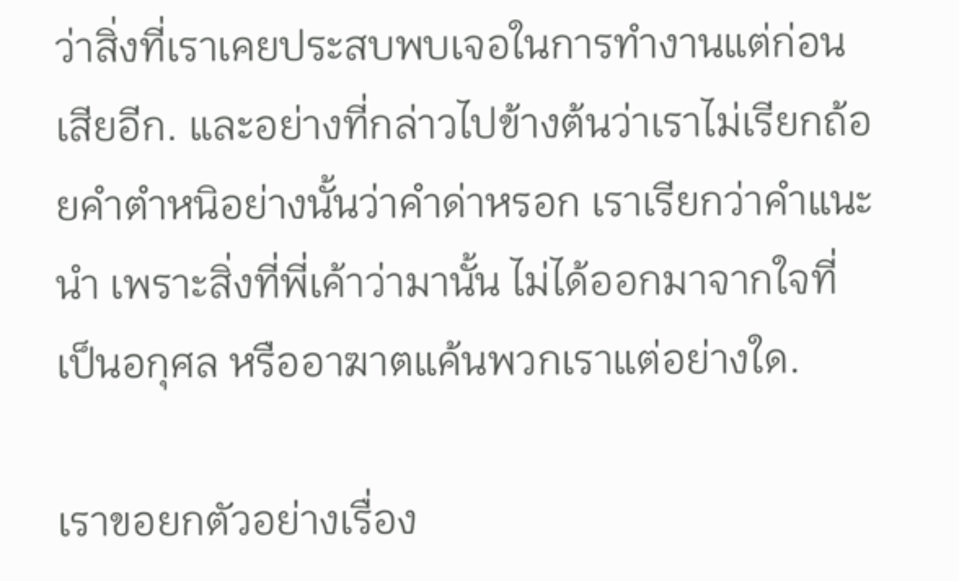ว่าสิ่งที่เราเคยประสบพบเจอในการทำงานแต่ก่อนเสียอีก. และอย่างที่กล่าวไปข้างต้นว่าเราไม่เรียกถ้อยคำตำหนิอย่างนั้นว่าคำด่าหรอก เราเรียกว่าคำแนะนำ เพราะสิ่งที่พี่เค้าว่ามานั้น ไม่ได้ออกมาจากใจที่เป็นอกุศล หรืออาฆาตแค้นพวกเราแต่อย่างใด.

เราขอยกตัวอย่างเรื่อง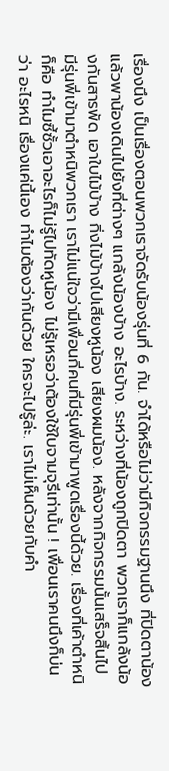เรื่องนึง เป็นเรื่องตอนพวกเราจัดรับน้องรุ่นที่ 6 กัน. จำได้หรือไม่ว่ามีกิจกรรมฐานนึง ที่ปิดตาน้องแล้วพาน้องเดินไปยังที่ต่างๆ แกล้งน้องบ้าง อะไรบ้าง. ระหว่างที่น้องถูกปิดตา พวกเราก็แกล้งน้องกันสารพัด เอาใบไม้บ้าง กิ่งไม้บ้างไปเสียงหูน้อง เสียงผมน้อง. หลังจากกิจกรรมนั้นเสร็จสิ้นไป มีรุ่นพี่เข้ามาตำหนิพวกเรา เราไม่แน่ใจว่ามีเพื่อนกี่คนที่มีรุ่นพี่เข้ามาพูดเรื่องนี้ด้วย. เรื่องที่เค้าตำหนิก็คือ ทำไมซี้ซั้วเอาอะไรก็ไม่รู้ไปทัดหูน้อง ไม่รู้เหรอว่าต้องใช้ใบจามจุรีเท่านั้น ! เพื่อนเราคนนึงก็บ่นว่า อะไรหนิ เรื่องแค่นี้เอง ทำไมต้องว่ากันด้วย ใครจะไปรู้ล่ะ. เราไม่เห็นด้วยกับคำ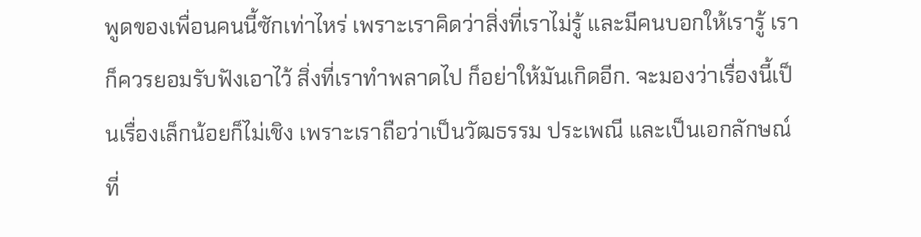พูดของเพื่อนคนนี้ซักเท่าไหร่ เพราะเราคิดว่าสิ่งที่เราไม่รู้ และมีคนบอกให้เรารู้ เราก็ควรยอมรับฟังเอาไว้ สิ่งที่เราทำพลาดไป ก็อย่าให้มันเกิดอีก. จะมองว่าเรื่องนี้เป็นเรื่องเล็กน้อยก็ไม่เชิง เพราะเราถือว่าเป็นวัฒธรรม ประเพณี และเป็นเอกลักษณ์ที่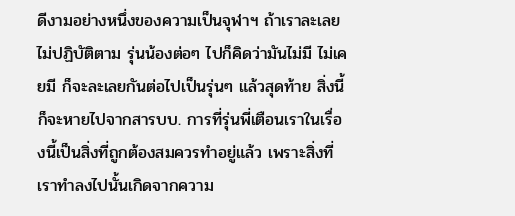ดีงามอย่างหนึ่งของความเป็นจุฬาฯ ถ้าเราละเลยไม่ปฏิบัติตาม รุ่นน้องต่อๆ ไปก็คิดว่ามันไม่มี ไม่เคยมี ก็จะละเลยกันต่อไปเป็นรุ่นๆ แล้วสุดท้าย สิ่งนี้ก็จะหายไปจากสารบบ. การที่รุ่นพี่เตือนเราในเรื่องนี้เป็นสิ่งที่ถูกต้องสมควรทำอยู่แล้ว เพราะสิ่งที่เราทำลงไปนั้นเกิดจากความ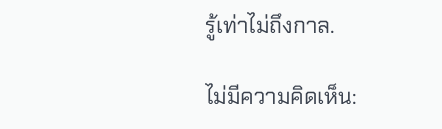รู้เท่าไม่ถึงกาล.

ไม่มีความคิดเห็น: